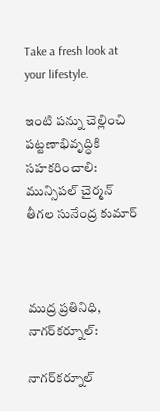Take a fresh look at your lifestyle.

ఇంటి పన్ను చెల్లించి పట్టణాభివృద్ధికి సహకరించాలి: మున్సిపల్ చైర్మన్ తీగల సునేంద్ర కుమార్



ముద్ర ప్రతినిధి, నాగర్‌కర్నూల్:

నాగర్‌కర్నూల్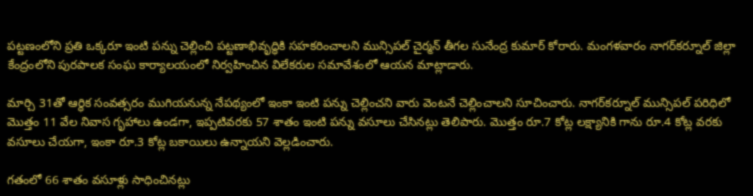పట్టణంలోని ప్రతి ఒక్కరూ ఇంటి పన్ను చెల్లించి పట్టణాభివృద్ధికి సహకరించాలని మున్సిపల్ చైర్మన్ తీగల సునేంద్ర కుమార్ కోరారు. మంగళవారం నాగర్‌కర్నూల్ జిల్లా కేంద్రంలోని పురపాలక సంఘ కార్యాలయంలో నిర్వహించిన విలేకరుల సమావేశంలో ఆయన మాట్లాడారు.

మార్చి 31తో ఆర్థిక సంవత్సరం ముగియనున్న నేపథ్యంలో ఇంకా ఇంటి పన్ను చెల్లించని వారు వెంటనే చెల్లించాలని సూచించారు. నాగర్‌కర్నూల్ మున్సిపల్ పరిధిలో మొత్తం 11 వేల నివాస గృహాలు ఉండగా, ఇప్పటివరకు 57 శాతం ఇంటి పన్ను వసూలు చేసినట్లు తెలిపారు. మొత్తం రూ.7 కోట్ల లక్ష్యానికి గాను రూ.4 కోట్ల వరకు వసూలు చేయగా, ఇంకా రూ.3 కోట్ల బకాయిలు ఉన్నాయని వెల్లడించారు.

గతంలో 66 శాతం వసూళ్లు సాధించినట్లు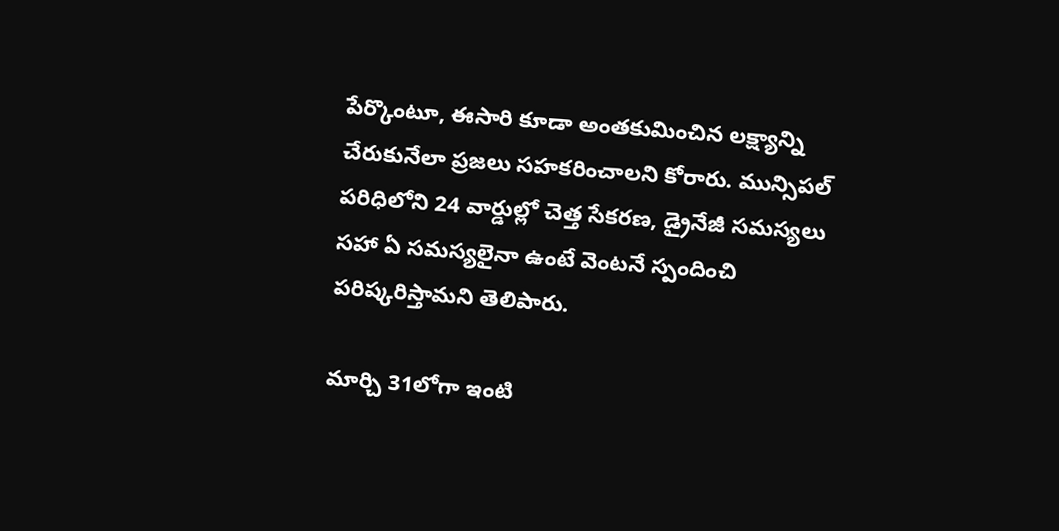పేర్కొంటూ, ఈసారి కూడా అంతకుమించిన లక్ష్యాన్ని చేరుకునేలా ప్రజలు సహకరించాలని కోరారు. మున్సిపల్ పరిధిలోని 24 వార్డుల్లో చెత్త సేకరణ, డ్రైనేజీ సమస్యలు సహా ఏ సమస్యలైనా ఉంటే వెంటనే స్పందించి పరిష్కరిస్తామని తెలిపారు.

మార్చి 31లోగా ఇంటి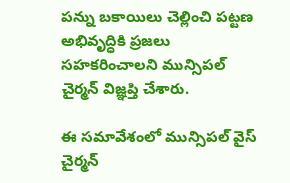పన్ను బకాయిలు చెల్లించి పట్టణ అభివృద్ధికి ప్రజలు సహకరించాలని మున్సిపల్ చైర్మన్ విజ్ఞప్తి చేశారు.

ఈ సమావేశంలో మున్సిపల్ వైస్ చైర్మన్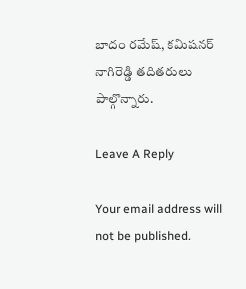బాదం రమేష్, కమిషనర్ నాగిరెడ్డి తదితరులు పాల్గొన్నారు.

Leave A Reply

Your email address will not be published.